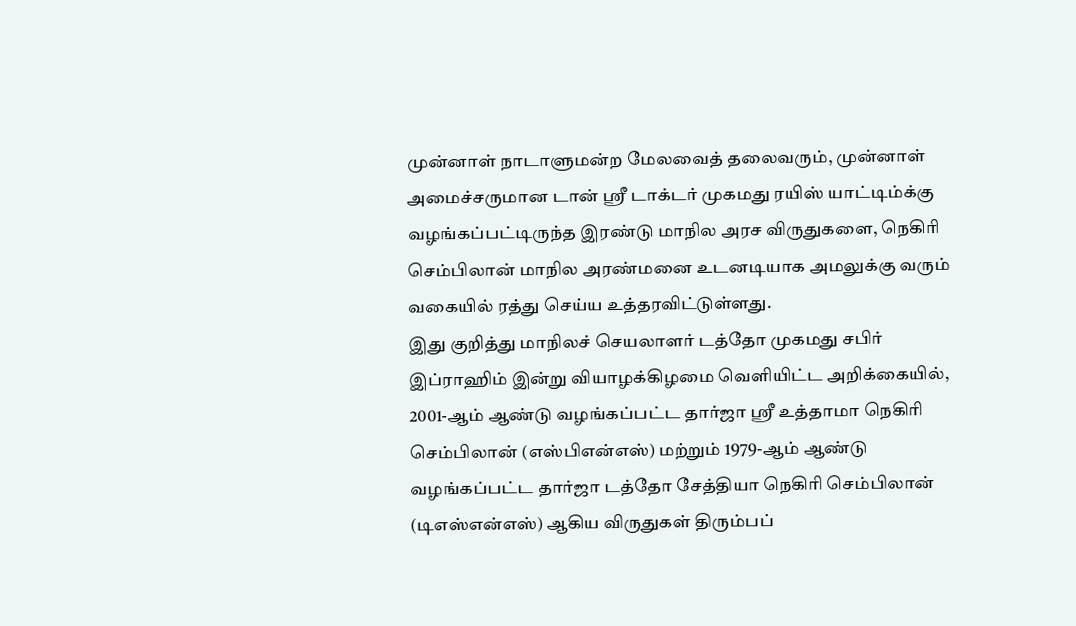முன்னாள் நாடாளுமன்ற மேலவைத் தலைவரும், முன்னாள் அமைச்சருமான டான் ஸ்ரீ டாக்டர் முகமது ரயிஸ் யாட்டிம்க்கு வழங்கப்பட்டிருந்த இரண்டு மாநில அரச விருதுகளை, நெகிரி செம்பிலான் மாநில அரண்மனை உடனடியாக அமலுக்கு வரும் வகையில் ரத்து செய்ய உத்தரவிட்டுள்ளது.
இது குறித்து மாநிலச் செயலாளர் டத்தோ முகமது சபிர் இப்ராஹிம் இன்று வியாழக்கிழமை வெளியிட்ட அறிக்கையில், 2001-ஆம் ஆண்டு வழங்கப்பட்ட தார்ஜா ஸ்ரீ உத்தாமா நெகிரி செம்பிலான் (எஸ்பிஎன்எஸ்) மற்றும் 1979-ஆம் ஆண்டு வழங்கப்பட்ட தார்ஜா டத்தோ சேத்தியா நெகிரி செம்பிலான் (டிஎஸ்என்எஸ்) ஆகிய விருதுகள் திரும்பப்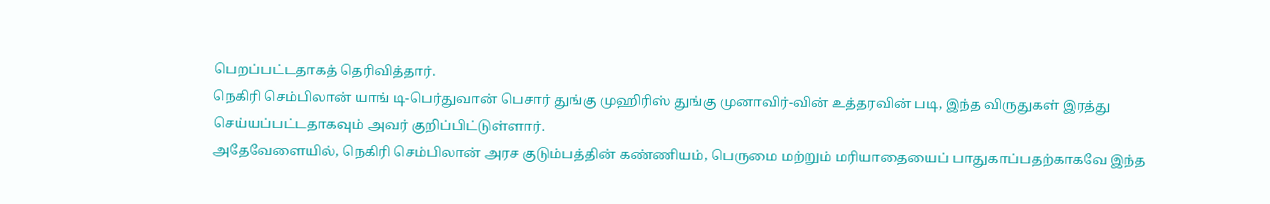பெறப்பட்டதாகத் தெரிவித்தார்.
நெகிரி செம்பிலான் யாங் டி-பெர்துவான் பெசார் துங்கு முஹிரிஸ் துங்கு முனாவிர்-வின் உத்தரவின் படி, இந்த விருதுகள் இரத்து செய்யப்பட்டதாகவும் அவர் குறிப்பிட்டுள்ளார்.
அதேவேளையில், நெகிரி செம்பிலான் அரச குடும்பத்தின் கண்ணியம், பெருமை மற்றும் மரியாதையைப் பாதுகாப்பதற்காகவே இந்த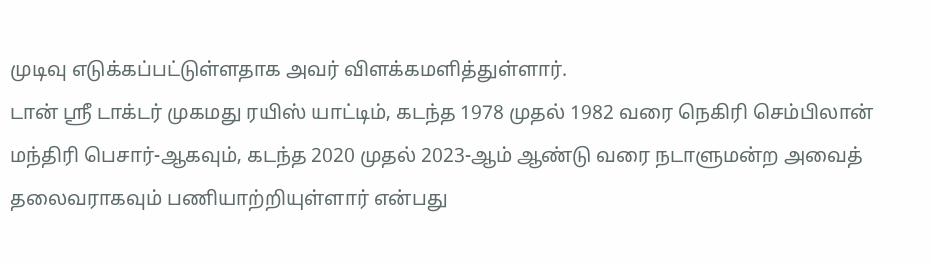முடிவு எடுக்கப்பட்டுள்ளதாக அவர் விளக்கமளித்துள்ளார்.
டான் ஸ்ரீ டாக்டர் முகமது ரயிஸ் யாட்டிம், கடந்த 1978 முதல் 1982 வரை நெகிரி செம்பிலான் மந்திரி பெசார்-ஆகவும், கடந்த 2020 முதல் 2023-ஆம் ஆண்டு வரை நடாளுமன்ற அவைத் தலைவராகவும் பணியாற்றியுள்ளார் என்பது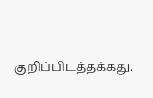குறிப்பிடத்தக்கது.